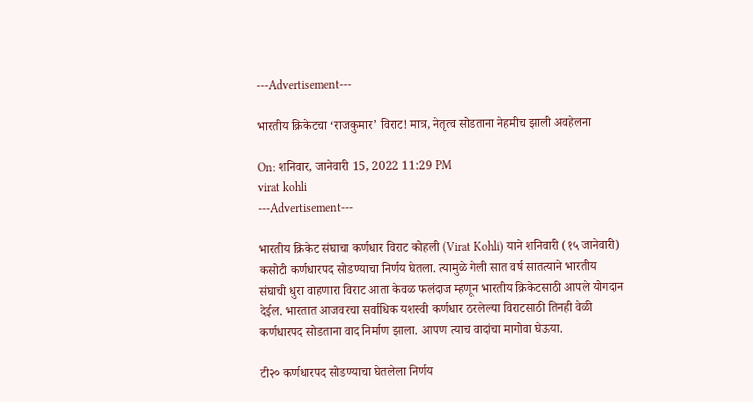---Advertisement---

भारतीय क्रिकेटचा ‘राजकुमार’ विराट! मात्र, नेतृत्व सोडताना नेहमीच झाली अवहेलना

On: शनिवार, जानेवारी 15, 2022 11:29 PM
virat kohli
---Advertisement---

भारतीय क्रिकेट संघाचा कर्णधार विराट कोहली (Virat Kohli) याने शनिवारी (१५ जानेवारी) कसोटी कर्णधारपद सोडण्याचा निर्णय घेतला. त्यामुळे गेली सात वर्ष सातत्याने भारतीय संघाची धुरा वाहणारा विराट आता केवळ फलंदाज म्हणून भारतीय क्रिकेटसाठी आपले योगदान देईल. भारतात आजवरचा सर्वाधिक यशस्वी कर्णधार ठरलेल्या विराटसाठी तिनही वेळी कर्णधारपद सोडताना वाद निर्माण झाला. आपण त्याच वादांचा मागोवा घेऊया.

टी२० कर्णधारपद सोडण्याचा घेतलेला निर्णय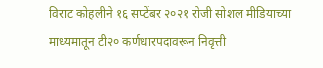विराट कोहलीने १६ सप्टेंबर २०२१ रोजी सोशल मीडियाच्या माध्यमातून टी२० कर्णधारपदावरून निवृत्ती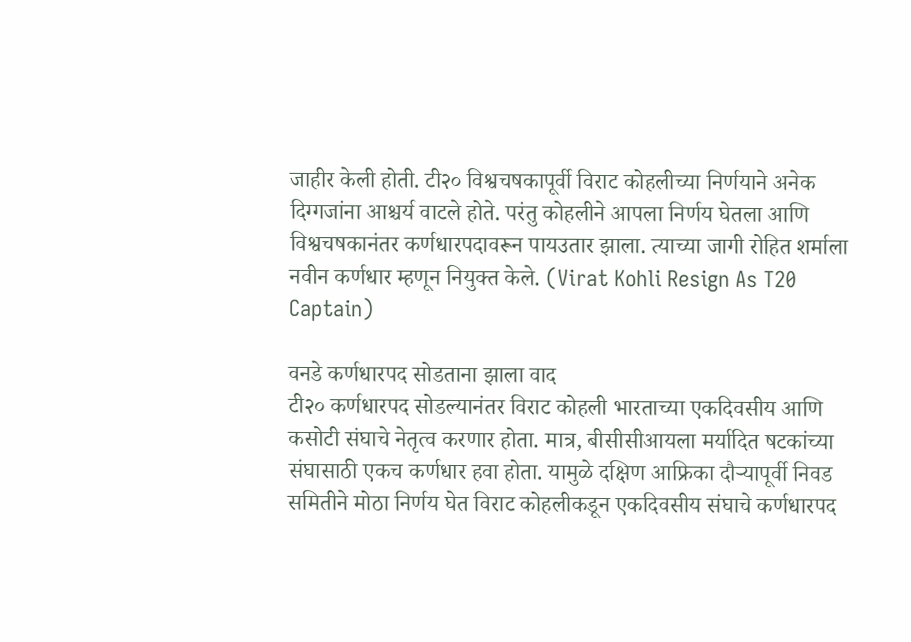जाहीर केली होती. टी२० विश्वचषकापूर्वी विराट कोहलीच्या निर्णयाने अनेक दिग्गजांना आश्चर्य वाटले होते. परंतु कोहलीने आपला निर्णय घेतला आणि विश्वचषकानंतर कर्णधारपदावरून पायउतार झाला. त्याच्या जागी रोहित शर्माला नवीन कर्णधार म्हणून नियुक्त केले. (Virat Kohli Resign As T20 Captain)

वनडे कर्णधारपद सोडताना झाला वाद
टी२० कर्णधारपद सोडल्यानंतर विराट कोहली भारताच्या एकदिवसीय आणि कसोटी संघाचे नेतृत्व करणार होता. मात्र, बीसीसीआयला मर्यादित षटकांच्या संघासाठी एकच कर्णधार हवा होता. यामुळे दक्षिण आफ्रिका दौऱ्यापूर्वी निवड समितीने मोठा निर्णय घेत विराट कोहलीकडून एकदिवसीय संघाचे कर्णधारपद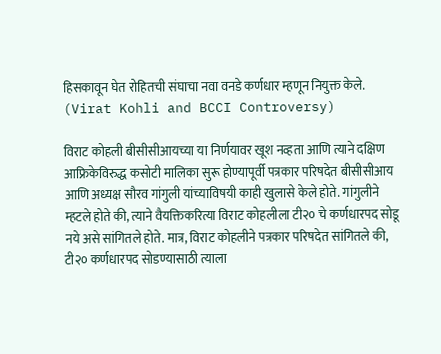हिसकावून घेत रोहितची संघाचा नवा वनडे कर्णधार म्हणून नियुक्त केले. (Virat Kohli and BCCI Controversy)

विराट कोहली बीसीसीआयच्या या निर्णयावर खूश नव्हता आणि त्याने दक्षिण आफ्रिकेविरुद्ध कसोटी मालिका सुरू होण्यापूर्वी पत्रकार परिषदेत बीसीसीआय आणि अध्यक्ष सौरव गांगुली यांच्याविषयी काही खुलासे केले होते. गांगुलीने म्हटले होते की, त्याने वैयक्तिकरित्या विराट कोहलीला टी२० चे कर्णधारपद सोडू नये असे सांगितले होते. मात्र, विराट कोहलीने पत्रकार परिषदेत सांगितले की, टी२० कर्णधारपद सोडण्यासाठी त्याला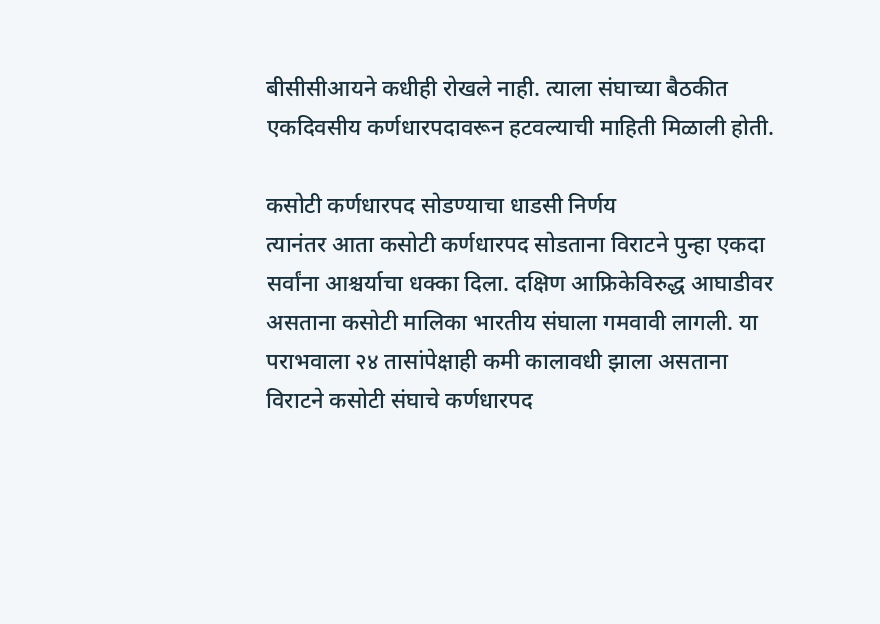बीसीसीआयने कधीही रोखले नाही. त्याला संघाच्या बैठकीत एकदिवसीय कर्णधारपदावरून हटवल्याची माहिती मिळाली होती.

कसोटी कर्णधारपद सोडण्याचा धाडसी निर्णय
त्यानंतर आता कसोटी कर्णधारपद सोडताना विराटने पुन्हा एकदा सर्वांना आश्चर्याचा धक्का दिला. दक्षिण आफ्रिकेविरुद्ध आघाडीवर असताना कसोटी मालिका भारतीय संघाला गमवावी लागली. या पराभवाला २४ तासांपेक्षाही कमी कालावधी झाला असताना विराटने कसोटी संघाचे कर्णधारपद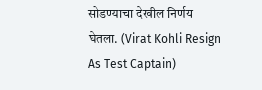सोडण्याचा देखील निर्णय घेतला. (Virat Kohli Resign As Test Captain)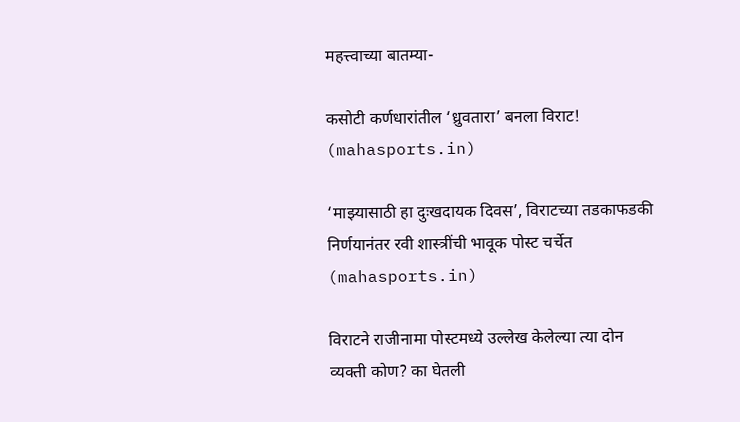महत्त्वाच्या बातम्या-

कसोटी कर्णधारांतील ‘ध्रुवतारा’ बनला विराट! (mahasports.in)

‘माझ्यासाठी हा दुःखदायक दिवस’, विराटच्या तडकाफडकी निर्णयानंतर रवी शास्त्रींची भावूक पोस्ट चर्चेत (mahasports.in)

विराटने राजीनामा पोस्टमध्ये उल्लेख केलेल्या त्या दोन व्यक्ती कोण? का घेतली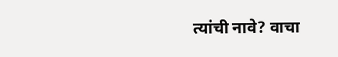त्यांची नावे? वाचा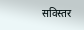सविस्तर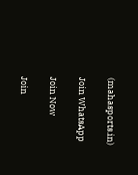(mahasports.in)

Join WhatsApp

Join Now

Join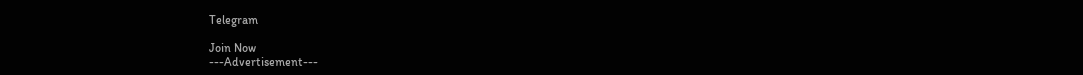Telegram

Join Now
---Advertisement---